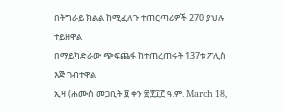በትግራይ ክልል ከሚፈለጉ ተጠርጣሪዎች 270 ያህሉ ተይዘዋል
በማይካድራው ጭፍጨፋ ከተጠረጠሩት 137ቱ ፖሊስ እጅ ገብተዋል
ኢዛ (ሐሙስ መጋቢት ፱ ቀን ፳፻፲፫ ዓ.ም. March 18,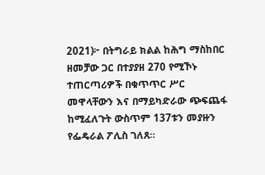2021)፦ በትግራይ ክልል ከሕግ ማስከበር ዘመቻው ጋር በተያያዘ 270 የሚኾኑ ተጠርጣሪዎች በቁጥጥር ሥር መዋላቸውን እና በማይካድራው ጭፍጨፋ ከሚፈለጉት ውስጥም 137ቱን መያዙን የፌዴራል ፖሊስ ገለጸ።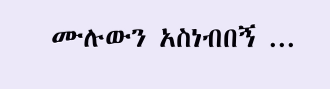ሙሉውን አስነብበኝ ...